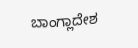ಬಾಂಗ್ಲಾದೇಶ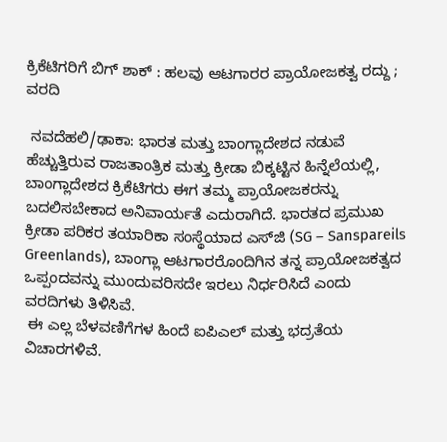ಕ್ರಿಕೆಟಿಗರಿಗೆ ಬಿಗ್ ಶಾಕ್ : ಹಲವು ಆಟಗಾರರ ಪ್ರಾಯೋಜಕತ್ವ ರದ್ದು ; ವರದಿ

 ನವದೆಹಲಿ/ಢಾಕಾ: ಭಾರತ ಮತ್ತು ಬಾಂಗ್ಲಾದೇಶದ ನಡುವೆ ಹೆಚ್ಚುತ್ತಿರುವ ರಾಜತಾಂತ್ರಿಕ ಮತ್ತು ಕ್ರೀಡಾ ಬಿಕ್ಕಟ್ಟಿನ ಹಿನ್ನೆಲೆಯಲ್ಲಿ, ಬಾಂಗ್ಲಾದೇಶದ ಕ್ರಿಕೆಟಿಗರು ಈಗ ತಮ್ಮ ಪ್ರಾಯೋಜಕರನ್ನು ಬದಲಿಸಬೇಕಾದ ಅನಿವಾರ್ಯತೆ ಎದುರಾಗಿದೆ. ಭಾರತದ ಪ್ರಮುಖ ಕ್ರೀಡಾ ಪರಿಕರ ತಯಾರಿಕಾ ಸಂಸ್ಥೆಯಾದ ಎಸ್‌ಜಿ (SG – Sanspareils Greenlands), ಬಾಂಗ್ಲಾ ಆಟಗಾರರೊಂದಿಗಿನ ತನ್ನ ಪ್ರಾಯೋಜಕತ್ವದ ಒಪ್ಪಂದವನ್ನು ಮುಂದುವರಿಸದೇ ಇರಲು ನಿರ್ಧರಿಸಿದೆ ಎಂದು ವರದಿಗಳು ತಿಳಿಸಿವೆ.
 ಈ ಎಲ್ಲ ಬೆಳವಣಿಗೆಗಳ ಹಿಂದೆ ಐಪಿಎಲ್ ಮತ್ತು ಭದ್ರತೆಯ ವಿಚಾರಗಳಿವೆ.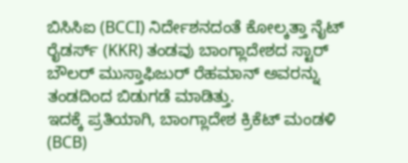ಬಿಸಿಸಿಐ (BCCI) ನಿರ್ದೇಶನದಂತೆ ಕೋಲ್ಕತ್ತಾ ನೈಟ್ ರೈಡರ್ಸ್ (KKR) ತಂಡವು ಬಾಂಗ್ಲಾದೇಶದ ಸ್ಟಾರ್ ಬೌಲರ್ ಮುಸ್ತಾಫಿಜುರ್ ರೆಹಮಾನ್ ಅವರನ್ನು ತಂಡದಿಂದ ಬಿಡುಗಡೆ ಮಾಡಿತ್ತು.
ಇದಕ್ಕೆ ಪ್ರತಿಯಾಗಿ, ಬಾಂಗ್ಲಾದೇಶ ಕ್ರಿಕೆಟ್ ಮಂಡಳಿ (BCB)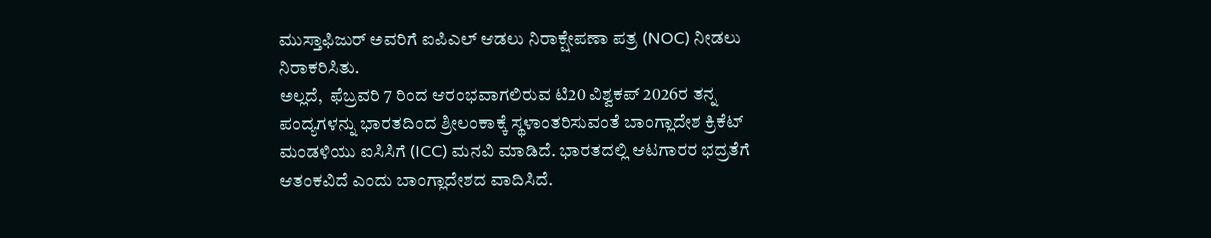ಮುಸ್ತಾಫಿಜುರ್ ಅವರಿಗೆ ಐಪಿಎಲ್ ಆಡಲು ನಿರಾಕ್ಷೇಪಣಾ ಪತ್ರ (NOC) ನೀಡಲು ನಿರಾಕರಿಸಿತು.
ಅಲ್ಲದೆ,  ಫೆಬ್ರವರಿ 7 ರಿಂದ ಆರಂಭವಾಗಲಿರುವ ಟಿ20 ವಿಶ್ವಕಪ್ 2026ರ ತನ್ನ ಪಂದ್ಯಗಳನ್ನು ಭಾರತದಿಂದ ಶ್ರೀಲಂಕಾಕ್ಕೆ ಸ್ಥಳಾಂತರಿಸುವಂತೆ ಬಾಂಗ್ಲಾದೇಶ ಕ್ರಿಕೆಟ್‌ ಮಂಡಳಿಯು ಐಸಿಸಿಗೆ (ICC) ಮನವಿ ಮಾಡಿದೆ. ಭಾರತದಲ್ಲಿ ಆಟಗಾರರ ಭದ್ರತೆಗೆ ಆತಂಕವಿದೆ ಎಂದು ಬಾಂಗ್ಲಾದೇಶದ ವಾದಿಸಿದೆ.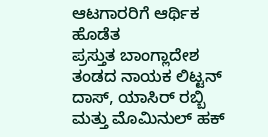ಆಟಗಾರರಿಗೆ ಆರ್ಥಿಕ ಹೊಡೆತ
ಪ್ರಸ್ತುತ ಬಾಂಗ್ಲಾದೇಶ ತಂಡದ ನಾಯಕ ಲಿಟ್ಟನ್ ದಾಸ್, ಯಾಸಿರ್ ರಬ್ಬಿ ಮತ್ತು ಮೊಮಿನುಲ್ ಹಕ್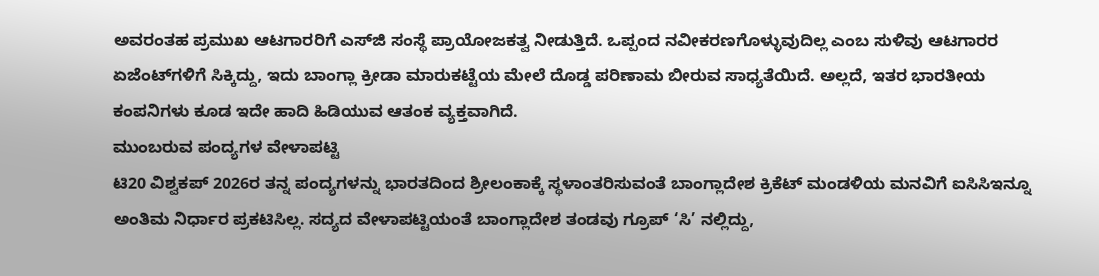ಅವರಂತಹ ಪ್ರಮುಖ ಆಟಗಾರರಿಗೆ ಎಸ್‌ಜಿ ಸಂಸ್ಥೆ ಪ್ರಾಯೋಜಕತ್ವ ನೀಡುತ್ತಿದೆ. ಒಪ್ಪಂದ ನವೀಕರಣಗೊಳ್ಳುವುದಿಲ್ಲ ಎಂಬ ಸುಳಿವು ಆಟಗಾರರ ಏಜೆಂಟ್‌ಗಳಿಗೆ ಸಿಕ್ಕಿದ್ದು, ಇದು ಬಾಂಗ್ಲಾ ಕ್ರೀಡಾ ಮಾರುಕಟ್ಟೆಯ ಮೇಲೆ ದೊಡ್ಡ ಪರಿಣಾಮ ಬೀರುವ ಸಾಧ್ಯತೆಯಿದೆ. ಅಲ್ಲದೆ, ಇತರ ಭಾರತೀಯ ಕಂಪನಿಗಳು ಕೂಡ ಇದೇ ಹಾದಿ ಹಿಡಿಯುವ ಆತಂಕ ವ್ಯಕ್ತವಾಗಿದೆ.
ಮುಂಬರುವ ಪಂದ್ಯಗಳ ವೇಳಾಪಟ್ಟಿ
ಟಿ20 ವಿಶ್ವಕಪ್ 2026ರ ತನ್ನ ಪಂದ್ಯಗಳನ್ನು ಭಾರತದಿಂದ ಶ್ರೀಲಂಕಾಕ್ಕೆ ಸ್ಥಳಾಂತರಿಸುವಂತೆ ಬಾಂಗ್ಲಾದೇಶ ಕ್ರಿಕೆಟ್‌ ಮಂಡಳಿಯ ಮನವಿಗೆ ಐಸಿಸಿಇನ್ನೂ ಅಂತಿಮ ನಿರ್ಧಾರ ಪ್ರಕಟಿಸಿಲ್ಲ. ಸದ್ಯದ ವೇಳಾಪಟ್ಟಿಯಂತೆ ಬಾಂಗ್ಲಾದೇಶ ತಂಡವು ಗ್ರೂಪ್ ‘ಸಿ’ ನಲ್ಲಿದ್ದು,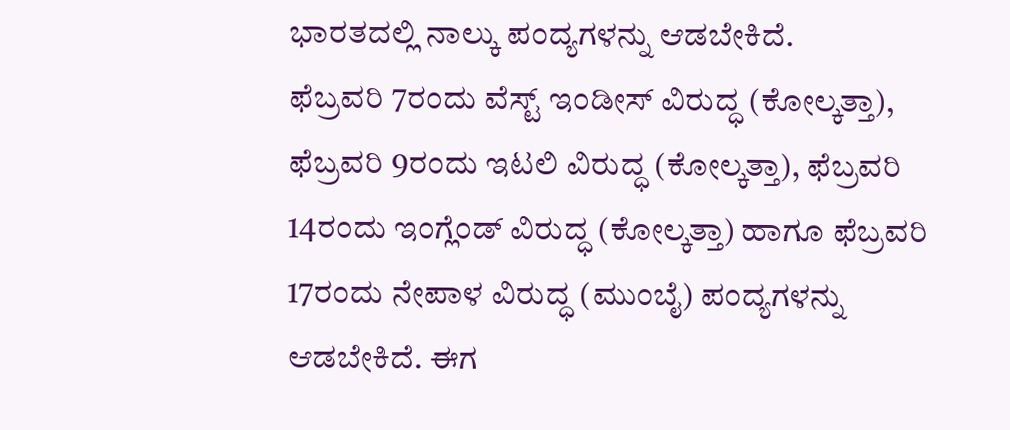ಭಾರತದಲ್ಲಿ ನಾಲ್ಕು ಪಂದ್ಯಗಳನ್ನು ಆಡಬೇಕಿದೆ.
ಫೆಬ್ರವರಿ 7ರಂದು ವೆಸ್ಟ್ ಇಂಡೀಸ್ ವಿರುದ್ಧ (ಕೋಲ್ಕತ್ತಾ), ಫೆಬ್ರವರಿ 9ರಂದು ಇಟಲಿ ವಿರುದ್ಧ (ಕೋಲ್ಕತ್ತಾ), ಫೆಬ್ರವರಿ 14ರಂದು ಇಂಗ್ಲೆಂಡ್ ವಿರುದ್ಧ (ಕೋಲ್ಕತ್ತಾ) ಹಾಗೂ ಫೆಬ್ರವರಿ 17ರಂದು ನೇಪಾಳ ವಿರುದ್ಧ (ಮುಂಬೈ) ಪಂದ್ಯಗಳನ್ನು ಆಡಬೇಕಿದೆ. ಈಗ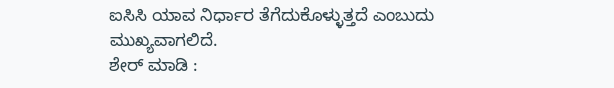ಐಸಿಸಿ ಯಾವ ನಿರ್ಧಾರ ತೆಗೆದುಕೊಳ್ಳುತ್ತದೆ ಎಂಬುದು ಮುಖ್ಯವಾಗಲಿದೆ.
ಶೇರ್ ಮಾಡಿ :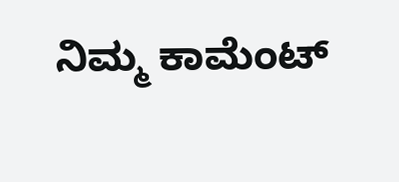ನಿಮ್ಮ ಕಾಮೆಂಟ್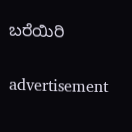ಬರೆಯಿರಿ

advertisement